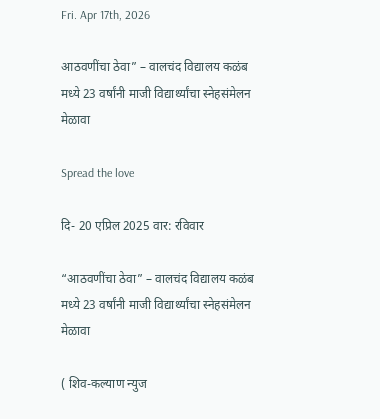Fri. Apr 17th, 2026

आठवणींचा ठेवा” – वालचंद विद्यालय कळंब मध्ये 23 वर्षांनी माजी विद्यार्थ्यांचा स्नेहसंमेलन मेळावा

Spread the love

दि- 20 एप्रिल 2025 वार: रविवार

“आठवणींचा ठेवा” – वालचंद विद्यालय कळंब मध्ये 23 वर्षांनी माजी विद्यार्थ्यांचा स्नेहसंमेलन मेळावा

( शिव-कल्याण न्युज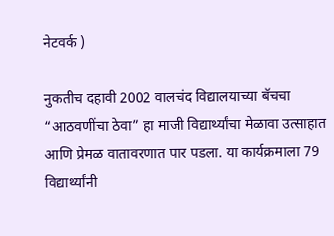नेटवर्क )

नुकतीच दहावी 2002 वालचंद विद्यालयाच्या बॅचचा “आठवणींचा ठेवा” हा माजी विद्यार्थ्यांचा मेळावा उत्साहात आणि प्रेमळ वातावरणात पार पडला. या कार्यक्रमाला 79 विद्यार्थ्यांनी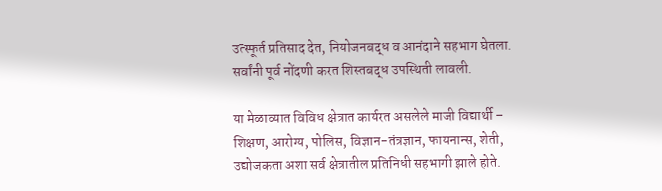उत्स्फूर्त प्रतिसाद देत, नियोजनबद्ध व आनंदाने सहभाग घेतला. सर्वांनी पूर्व नोंदणी करत शिस्तबद्ध उपस्थिती लावली.

या मेळाव्यात विविध क्षेत्रात कार्यरत असलेले माजी विद्यार्थी – शिक्षण, आरोग्य, पोलिस, विज्ञान-तंत्रज्ञान, फायनान्स, शेती, उद्योजकता अशा सर्व क्षेत्रातील प्रतिनिधी सहभागी झाले होते.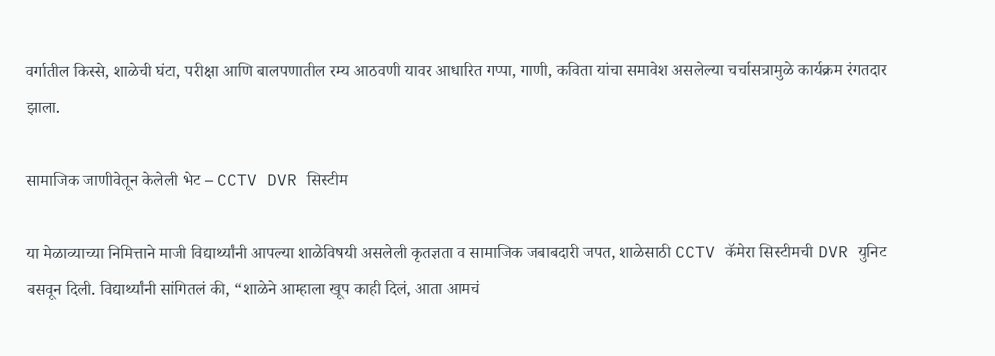वर्गातील किस्से, शाळेची घंटा, परीक्षा आणि बालपणातील रम्य आठवणी यावर आधारित गप्पा, गाणी, कविता यांचा समावेश असलेल्या चर्चासत्रामुळे कार्यक्रम रंगतदार झाला.

सामाजिक जाणीवेतून केलेली भेट – CCTV DVR सिस्टीम

या मेळाव्याच्या निमित्ताने माजी विद्यार्थ्यांनी आपल्या शाळेविषयी असलेली कृतज्ञता व सामाजिक जबाबदारी जपत, शाळेसाठी CCTV कॅमेरा सिस्टीमची DVR युनिट बसवून दिली. विद्यार्थ्यांनी सांगितलं की, “शाळेने आम्हाला खूप काही दिलं, आता आमचं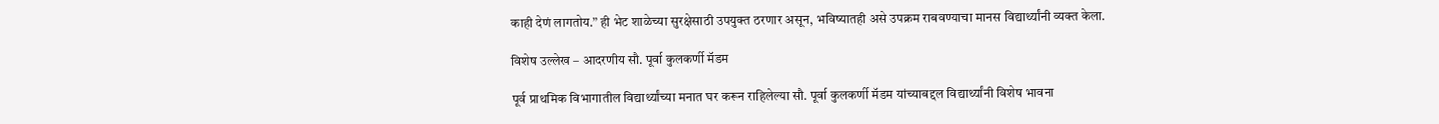काही देणं लागतोय.” ही भेट शाळेच्या सुरक्षेसाठी उपयुक्त ठरणार असून, भविष्यातही असे उपक्रम राबवण्याचा मानस विद्यार्थ्यांनी व्यक्त केला.

विशेष उल्लेख – आदरणीय सौ. पूर्वा कुलकर्णी मॅडम

पूर्व प्राथमिक विभागातील विद्यार्थ्यांच्या मनात घर करून राहिलेल्या सौ. पूर्वा कुलकर्णी मॅडम यांच्याबद्दल विद्यार्थ्यांनी विशेष भावना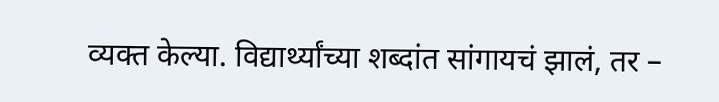व्यक्त केल्या. विद्यार्थ्यांच्या शब्दांत सांगायचं झालं, तर –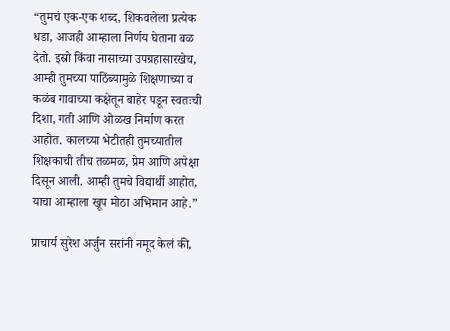“तुमचं एक-एक शब्द, शिकवलेला प्रत्येक धडा, आजही आम्हाला निर्णय घेताना बळ देतो. इस्रो किंवा नासाच्या उपग्रहासारखेच, आम्ही तुमच्या पाठिंब्यामुळे शिक्षणाच्या व कळंब गावाच्या कक्षेतून बाहेर पडून स्वतःची दिशा, गती आणि ओळख निर्माण करत आहोत. कालच्या भेटीतही तुमच्यातील शिक्षकाची तीच तळमळ, प्रेम आणि अपेक्षा दिसून आली. आम्ही तुमचे विद्यार्थी आहोत, याचा आम्हाला खूप मोठा अभिमान आहे.”

प्राचार्य सुरेश अर्जुन सरांनी नमूद केलं की,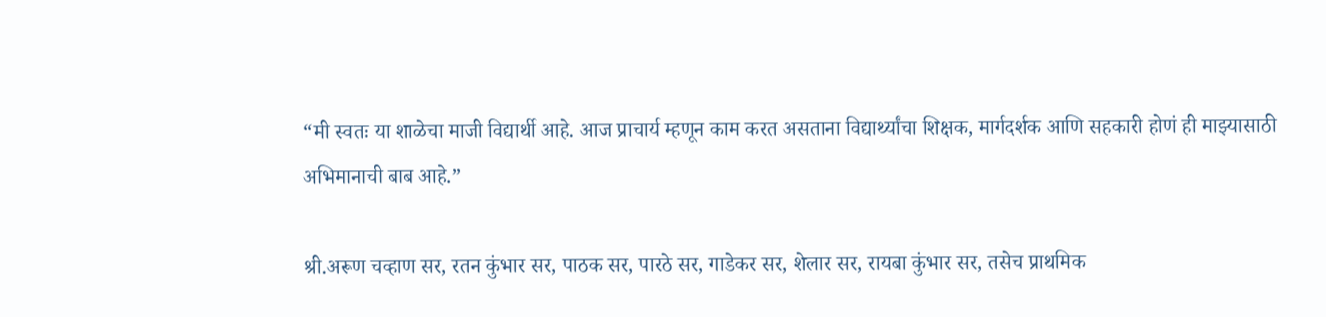“मी स्वतः या शाळेचा माजी विद्यार्थी आहे. आज प्राचार्य म्हणून काम करत असताना विद्यार्थ्यांचा शिक्षक, मार्गदर्शक आणि सहकारी होणं ही माझ्यासाठी अभिमानाची बाब आहे.”

श्री.अरूण चव्हाण सर, रतन कुंभार सर, पाठक सर, पारठे सर, गाडेकर सर, शेलार सर, रायबा कुंभार सर, तसेच प्राथमिक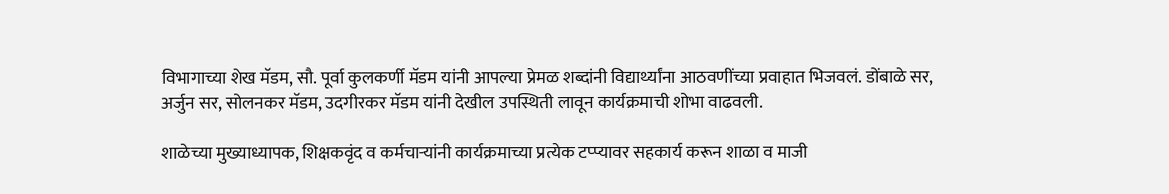विभागाच्या शेख मॅडम, सौ. पूर्वा कुलकर्णी मॅडम यांनी आपल्या प्रेमळ शब्दांनी विद्यार्थ्यांना आठवणींच्या प्रवाहात भिजवलं. डोंबाळे सर, अर्जुन सर, सोलनकर मॅडम, उदगीरकर मॅडम यांनी देखील उपस्थिती लावून कार्यक्रमाची शोभा वाढवली.

शाळेच्या मुख्याध्यापक, शिक्षकवृंद व कर्मचाऱ्यांनी कार्यक्रमाच्या प्रत्येक टप्प्यावर सहकार्य करून शाळा व माजी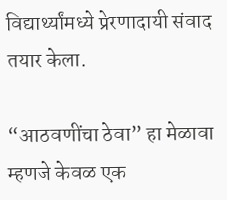विद्यार्थ्यांमध्ये प्रेरणादायी संवाद तयार केला.

“आठवणींचा ठेवा” हा मेळावा म्हणजे केवळ एक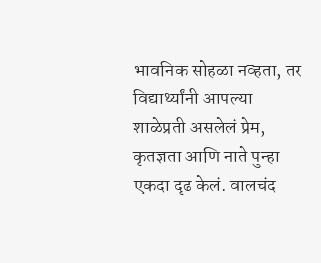भावनिक सोहळा नव्हता, तर विद्यार्थ्यांनी आपल्या शाळेप्रती असलेलं प्रेम, कृतज्ञता आणि नाते पुन्हा एकदा दृढ केलं. वालचंद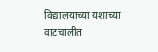विद्यालयाच्या यशाच्या वाटचालीत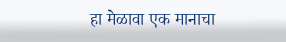हा मेळावा एक मानाचा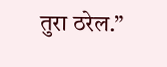तुरा ठरेल.”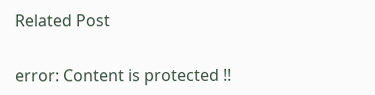Related Post

error: Content is protected !!